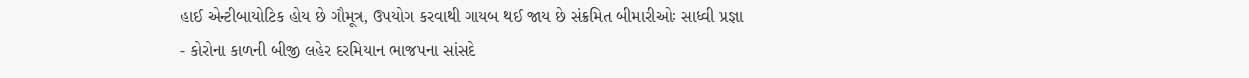હાઈ એન્ટીબાયોટિક હોય છે ગૌમૂત્ર, ઉપયોગ કરવાથી ગાયબ થઈ જાય છે સંક્રમિત બીમારીઓઃ સાધ્વી પ્રજ્ઞા
- કોરોના કાળની બીજી લહેર દરમિયાન ભાજપના સાંસદે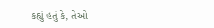કહ્યું હતું કે, તેઓ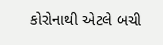કોરોનાથી એટલે બચી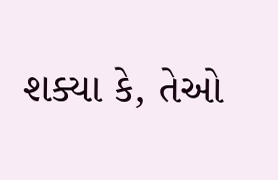શક્યા કે, તેઓ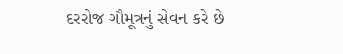દરરોજ ગૌમૂત્રનું સેવન કરે છે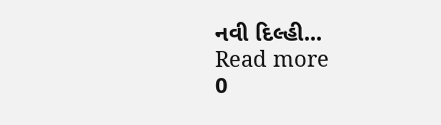નવી દિલ્હી...
Read more
0